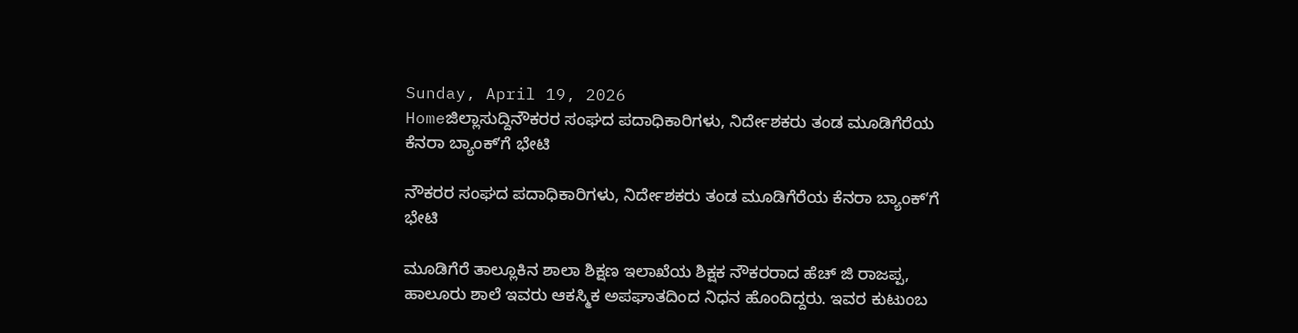Sunday, April 19, 2026
Homeಜಿಲ್ಲಾಸುದ್ದಿನೌಕರರ ಸಂಘದ ಪದಾಧಿಕಾರಿಗಳು, ನಿರ್ದೇಶಕರು ತಂಡ ಮೂಡಿಗೆರೆಯ ಕೆನರಾ ಬ್ಯಾಂಕ್ʼಗೆ ಭೇಟಿ

ನೌಕರರ ಸಂಘದ ಪದಾಧಿಕಾರಿಗಳು, ನಿರ್ದೇಶಕರು ತಂಡ ಮೂಡಿಗೆರೆಯ ಕೆನರಾ ಬ್ಯಾಂಕ್ʼಗೆ ಭೇಟಿ

ಮೂಡಿಗೆರೆ ತಾಲ್ಲೂಕಿನ ಶಾಲಾ ಶಿಕ್ಷಣ ಇಲಾಖೆಯ ಶಿಕ್ಷಕ ನೌಕರರಾದ ಹೆಚ್ ಜಿ ರಾಜಪ್ಪ, ಹಾಲೂರು ಶಾಲೆ ಇವರು ಆಕಸ್ಮಿಕ ಅಪಘಾತದಿಂದ ನಿಧನ ಹೊಂದಿದ್ದರು. ಇವರ ಕುಟುಂಬ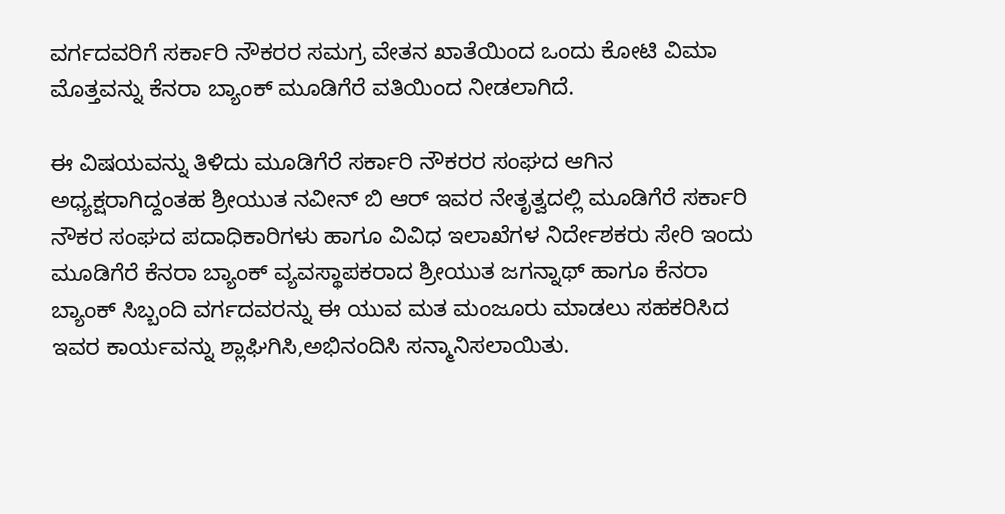ವರ್ಗದವರಿಗೆ ಸರ್ಕಾರಿ ನೌಕರರ ಸಮಗ್ರ ವೇತನ ಖಾತೆಯಿಂದ ಒಂದು ಕೋಟಿ ವಿಮಾ ಮೊತ್ತವನ್ನು ಕೆನರಾ ಬ್ಯಾಂಕ್ ಮೂಡಿಗೆರೆ ವತಿಯಿಂದ ನೀಡಲಾಗಿದೆ.

ಈ ವಿಷಯವನ್ನು ತಿಳಿದು ಮೂಡಿಗೆರೆ ಸರ್ಕಾರಿ ನೌಕರರ ಸಂಘದ ಆಗಿನ ಅಧ್ಯಕ್ಷರಾಗಿದ್ದಂತಹ ಶ್ರೀಯುತ ನವೀನ್ ಬಿ ಆರ್ ಇವರ ನೇತೃತ್ವದಲ್ಲಿ ಮೂಡಿಗೆರೆ ಸರ್ಕಾರಿ ನೌಕರ ಸಂಘದ ಪದಾಧಿಕಾರಿಗಳು ಹಾಗೂ ವಿವಿಧ ಇಲಾಖೆಗಳ ನಿರ್ದೇಶಕರು ಸೇರಿ ಇಂದು ಮೂಡಿಗೆರೆ ಕೆನರಾ ಬ್ಯಾಂಕ್ ವ್ಯವಸ್ಥಾಪಕರಾದ ಶ್ರೀಯುತ ಜಗನ್ನಾಥ್ ಹಾಗೂ ಕೆನರಾ ಬ್ಯಾಂಕ್ ಸಿಬ್ಬಂದಿ ವರ್ಗದವರನ್ನು ಈ ಯುವ ಮತ ಮಂಜೂರು ಮಾಡಲು ಸಹಕರಿಸಿದ ಇವರ ಕಾರ್ಯವನ್ನು ಶ್ಲಾಘಿಗಿಸಿ,ಅಭಿನಂದಿಸಿ ಸನ್ಮಾನಿಸಲಾಯಿತು.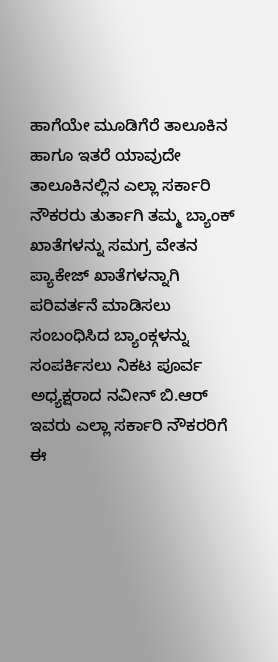ಹಾಗೆಯೇ ಮೂಡಿಗೆರೆ ತಾಲೂಕಿನ ಹಾಗೂ ಇತರೆ ಯಾವುದೇ ತಾಲೂಕಿನಲ್ಲಿನ ಎಲ್ಲಾ ಸರ್ಕಾರಿ ನೌಕರರು ತುರ್ತಾಗಿ ತಮ್ಮ ಬ್ಯಾಂಕ್ ಖಾತೆಗಳನ್ನು ಸಮಗ್ರ ವೇತನ ಪ್ಯಾಕೇಜ್ ಖಾತೆಗಳನ್ನಾಗಿ ಪರಿವರ್ತನೆ ಮಾಡಿಸಲು ಸಂಬಂಧಿಸಿದ ಬ್ಯಾಂಕ್ಗಳನ್ನು ಸಂಪರ್ಕಿಸಲು ನಿಕಟ ಪೂರ್ವ ಅಧ್ಯಕ್ಷರಾದ ನವೀನ್ ಬಿ.ಆರ್ ಇವರು ಎಲ್ಲಾ ಸರ್ಕಾರಿ ನೌಕರರಿಗೆ ಈ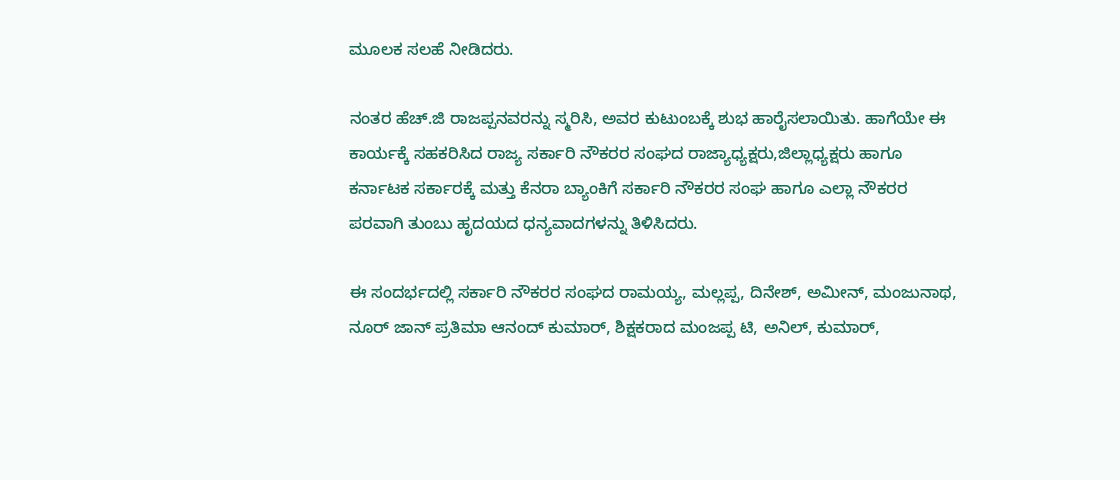ಮೂಲಕ ಸಲಹೆ ನೀಡಿದರು.

ನಂತರ ಹೆಚ್.ಜಿ ರಾಜಪ್ಪನವರನ್ನು ಸ್ಮರಿಸಿ, ಅವರ ಕುಟುಂಬಕ್ಕೆ ಶುಭ ಹಾರೈಸಲಾಯಿತು. ಹಾಗೆಯೇ ಈ ಕಾರ್ಯಕ್ಕೆ ಸಹಕರಿಸಿದ ರಾಜ್ಯ ಸರ್ಕಾರಿ ನೌಕರರ ಸಂಘದ ರಾಜ್ಯಾಧ್ಯಕ್ಷರು,ಜಿಲ್ಲಾಧ್ಯಕ್ಷರು ಹಾಗೂ ಕರ್ನಾಟಕ ಸರ್ಕಾರಕ್ಕೆ ಮತ್ತು ಕೆನರಾ ಬ್ಯಾಂಕಿಗೆ ಸರ್ಕಾರಿ ನೌಕರರ ಸಂಘ ಹಾಗೂ ಎಲ್ಲಾ ನೌಕರರ ಪರವಾಗಿ ತುಂಬು ಹೃದಯದ ಧನ್ಯವಾದಗಳನ್ನು ತಿಳಿಸಿದರು.

ಈ ಸಂದರ್ಭದಲ್ಲಿ ಸರ್ಕಾರಿ ನೌಕರರ ಸಂಘದ ರಾಮಯ್ಯ, ಮಲ್ಲಪ್ಪ, ದಿನೇಶ್, ಅಮೀನ್, ಮಂಜುನಾಥ, ನೂರ್ ಜಾನ್ ಪ್ರತಿಮಾ ಆನಂದ್ ಕುಮಾರ್, ಶಿಕ್ಷಕರಾದ ಮಂಜಪ್ಪ ಟಿ, ಅನಿಲ್, ಕುಮಾರ್,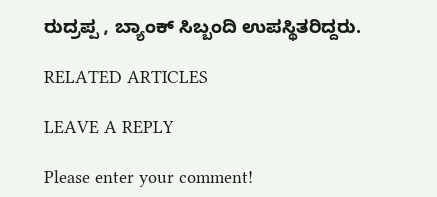ರುದ್ರಪ್ಪ , ಬ್ಯಾಂಕ್ ಸಿಬ್ಬಂದಿ ಉಪಸ್ಥಿತರಿದ್ದರು.

RELATED ARTICLES

LEAVE A REPLY

Please enter your comment!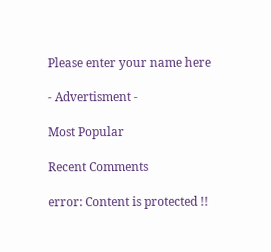Please enter your name here

- Advertisment -

Most Popular

Recent Comments

error: Content is protected !!